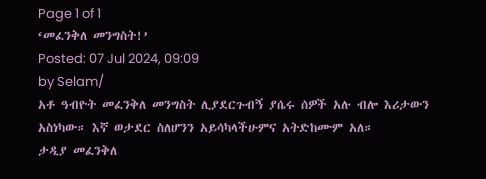Page 1 of 1
‘መፈንቅለ መንግስት!’
Posted: 07 Jul 2024, 09:09
by Selam/
አቶ ዓብዮት መፈንቅለ መንግስት ሊያደርጉብኝ ያሴሩ ሰዎች አሉ ብሎ እሪታውን አስነካው። እኛ ወታደር ስለሆንን አይሳካላችሁምና አትድከሙም አለ።
ታዲያ መፈንቅለ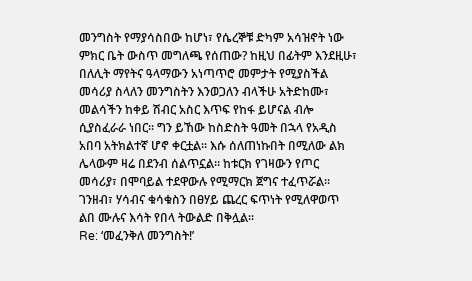መንግስት የማያሳስበው ከሆነ፣ የሴረኞቹ ድካም አሳዝኖት ነው ምክር ቤት ውስጥ መግለጫ የሰጠው? ከዚህ በፊትም እንደዚሁ፣ በለሊት ማየትና ዓላማውን አነጣጥሮ መምታት የሚያስችል መሳሪያ ስላለን መንግስትን እንወጋለን ብላችሁ አትድከሙ፣ መልሳችን ከቀይ ሽብር አስር እጥፍ የከፋ ይሆናል ብሎ ሲያስፈራራ ነበር። ግን ይኸው ከስድስት ዓመት በኋላ የአዲስ አበባ አትክልተኛ ሆኖ ቀርቷል። እሱ ሰለጠነኩበት በሚለው ልክ ሌላውም ዛሬ በደንብ ሰልጥኗል። ከቱርክ የገዛውን የጦር መሳሪያ፣ በሞባይል ተደዋውሉ የሚማርክ ጀግና ተፈጥሯል። ገንዘብ፣ ሃሳብና ቁሳቁስን በፀሃይ ጨረር ፍጥነት የሚለዋወጥ ልበ ሙሉና እሳት የበላ ትውልድ በቅሏል።
Re: ‘መፈንቅለ መንግስት!’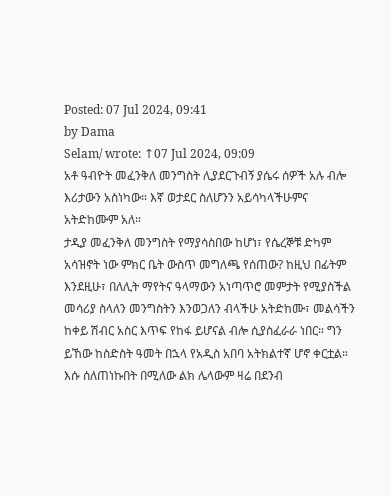Posted: 07 Jul 2024, 09:41
by Dama
Selam/ wrote: ↑07 Jul 2024, 09:09
አቶ ዓብዮት መፈንቅለ መንግስት ሊያደርጉብኝ ያሴሩ ሰዎች አሉ ብሎ እሪታውን አስነካው። እኛ ወታደር ስለሆንን አይሳካላችሁምና አትድከሙም አለ።
ታዲያ መፈንቅለ መንግስት የማያሳስበው ከሆነ፣ የሴረኞቹ ድካም አሳዝኖት ነው ምክር ቤት ውስጥ መግለጫ የሰጠው? ከዚህ በፊትም እንደዚሁ፣ በለሊት ማየትና ዓላማውን አነጣጥሮ መምታት የሚያስችል መሳሪያ ስላለን መንግስትን እንወጋለን ብላችሁ አትድከሙ፣ መልሳችን ከቀይ ሽብር አስር እጥፍ የከፋ ይሆናል ብሎ ሲያስፈራራ ነበር። ግን ይኸው ከስድስት ዓመት በኋላ የአዲስ አበባ አትክልተኛ ሆኖ ቀርቷል። እሱ ሰለጠነኩበት በሚለው ልክ ሌላውም ዛሬ በደንብ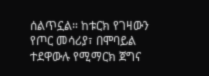ሰልጥኗል። ከቱርክ የገዛውን የጦር መሳሪያ፣ በሞባይል ተደዋውሉ የሚማርክ ጀግና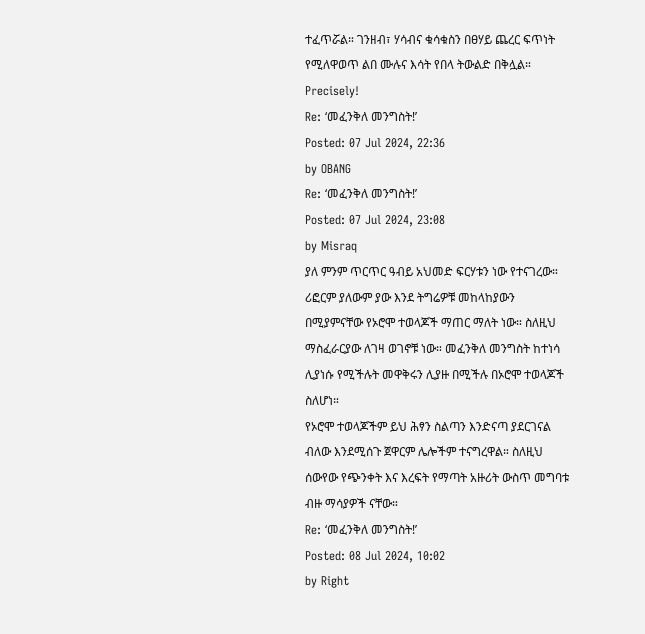ተፈጥሯል። ገንዘብ፣ ሃሳብና ቁሳቁስን በፀሃይ ጨረር ፍጥነት የሚለዋወጥ ልበ ሙሉና እሳት የበላ ትውልድ በቅሏል።
Precisely!
Re: ‘መፈንቅለ መንግስት!’
Posted: 07 Jul 2024, 22:36
by OBANG
Re: ‘መፈንቅለ መንግስት!’
Posted: 07 Jul 2024, 23:08
by Misraq
ያለ ምንም ጥርጥር ዓብይ አህመድ ፍርሃቱን ነው የተናገረው። ሪፎርም ያለውም ያው እንደ ትግሬዎቹ መከላከያውን በሚያምናቸው የኦሮሞ ተወላጆች ማጠር ማለት ነው። ስለዚህ ማስፈራርያው ለገዛ ወገኖቹ ነው። መፈንቅለ መንግስት ከተነሳ ሊያነሱ የሚችሉት መዋቅሩን ሊያዙ በሚችሉ በኦሮሞ ተወላጆች ስለሆነ።
የኦሮሞ ተወላጆችም ይህ ሕፃን ስልጣን እንድናጣ ያደርገናል ብለው እንደሚሰጉ ጀዋርም ሌሎችም ተናግረዋል። ስለዚህ ሰውየው የጭንቀት እና እረፍት የማጣት አዙሪት ውስጥ መግባቱ ብዙ ማሳያዎች ናቸው።
Re: ‘መፈንቅለ መንግስት!’
Posted: 08 Jul 2024, 10:02
by Right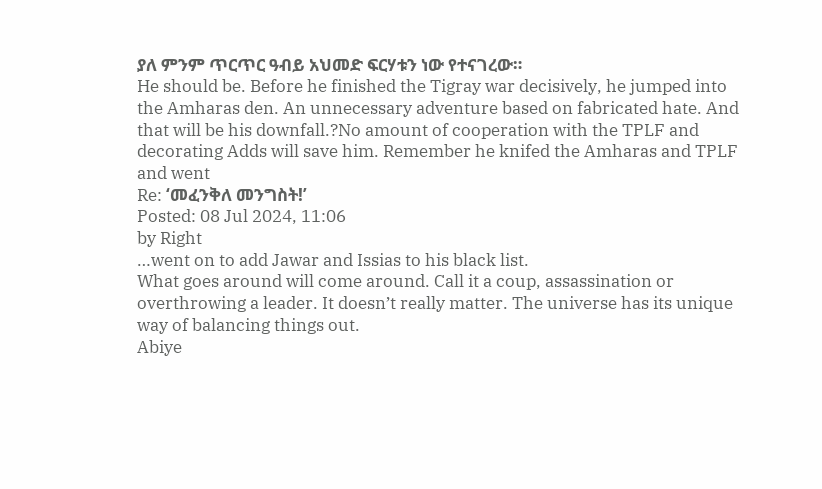ያለ ምንም ጥርጥር ዓብይ አህመድ ፍርሃቱን ነው የተናገረው።
He should be. Before he finished the Tigray war decisively, he jumped into the Amharas den. An unnecessary adventure based on fabricated hate. And that will be his downfall.?No amount of cooperation with the TPLF and decorating Adds will save him. Remember he knifed the Amharas and TPLF and went
Re: ‘መፈንቅለ መንግስት!’
Posted: 08 Jul 2024, 11:06
by Right
…went on to add Jawar and Issias to his black list.
What goes around will come around. Call it a coup, assassination or overthrowing a leader. It doesn’t really matter. The universe has its unique way of balancing things out.
Abiye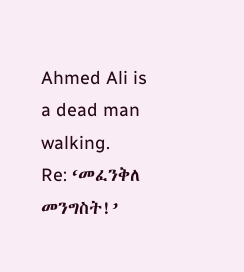Ahmed Ali is a dead man walking.
Re: ‘መፈንቅለ መንግስት!’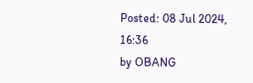Posted: 08 Jul 2024, 16:36
by OBANG